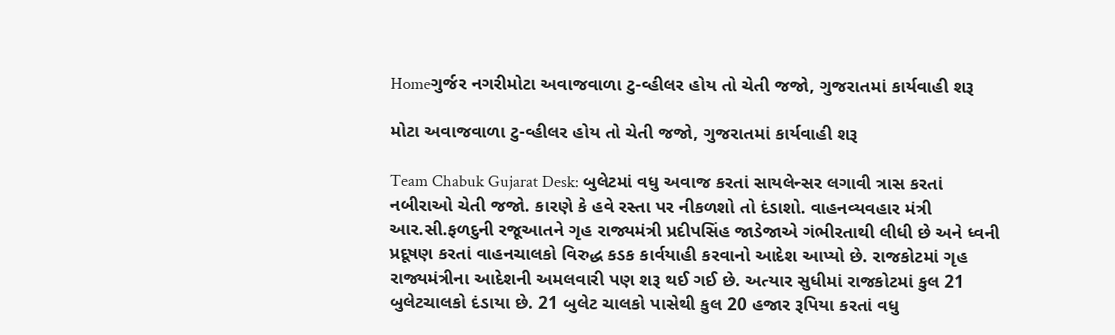Homeગુર્જર નગરીમોટા અવાજવાળા ટુ-વ્હીલર હોય તો ચેતી જજો, ગુજરાતમાં કાર્યવાહી શરૂ

મોટા અવાજવાળા ટુ-વ્હીલર હોય તો ચેતી જજો, ગુજરાતમાં કાર્યવાહી શરૂ

Team Chabuk Gujarat Desk: બુલેટમાં વધુ અવાજ કરતાં સાયલેન્સર લગાવી ત્રાસ કરતાં નબીરાઓ ચેતી જજો. કારણે કે હવે રસ્તા પર નીકળશો તો દંડાશો. વાહનવ્યવહાર મંત્રી આર.સી.ફળદુની રજૂઆતને ગૃહ રાજ્યમંત્રી પ્રદીપસિંહ જાડેજાએ ગંભીરતાથી લીધી છે અને ધ્વની પ્રદૂષણ કરતાં વાહનચાલકો વિરુદ્ધ કડક કાર્વયાહી કરવાનો આદેશ આપ્યો છે. રાજકોટમાં ગૃહ રાજ્યમંત્રીના આદેશની અમલવારી પણ શરૂ થઈ ગઈ છે. અત્યાર સુધીમાં રાજકોટમાં કુલ 21 બુલેટચાલકો દંડાયા છે. 21 બુલેટ ચાલકો પાસેથી કુલ 20 હજાર રૂપિયા કરતાં વધુ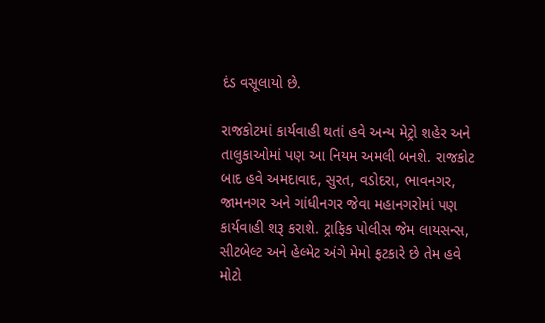દંડ વસૂલાયો છે.

રાજકોટમાં કાર્યવાહી થતાં હવે અન્ય મેટ્રો શહેર અને તાલુકાઓમાં પણ આ નિયમ અમલી બનશે. રાજકોટ બાદ હવે અમદાવાદ, સુરત, વડોદરા, ભાવનગર, જામનગર અને ગાંધીનગર જેવા મહાનગરોમાં પણ કાર્યવાહી શરૂ કરાશે. ટ્રાફિક પોલીસ જેમ લાયસન્સ, સીટબેલ્ટ અને હેલ્મેટ અંગે મેમો ફટકારે છે તેમ હવે મોટો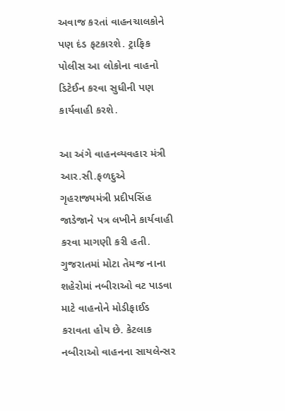અવાજ કરતાં વાહનચાલકોને પણ દંડ ફટકારશે. ટ્રાફિક પોલીસ આ લોકોના વાહનો ડિટેઈન કરવા સુધીની પણ કાર્યવાહી કરશે.

આ અંગે વાહનવ્યવહાર મંત્રી આર.સી.ફળદુએ ગૃહરાજ્યમંત્રી પ્રદીપસિંહ જાડેજાને પત્ર લખીને કાર્યવાહી કરવા માગણી કરી હતી. ગુજરાતમાં મોટા તેમજ નાના શહેરોમાં નબીરાઓ વટ પાડવા માટે વાહનોને મોડીફાઈડ કરાવતા હોય છે. કેટલાક નબીરાઓ વાહનના સાયલેન્સર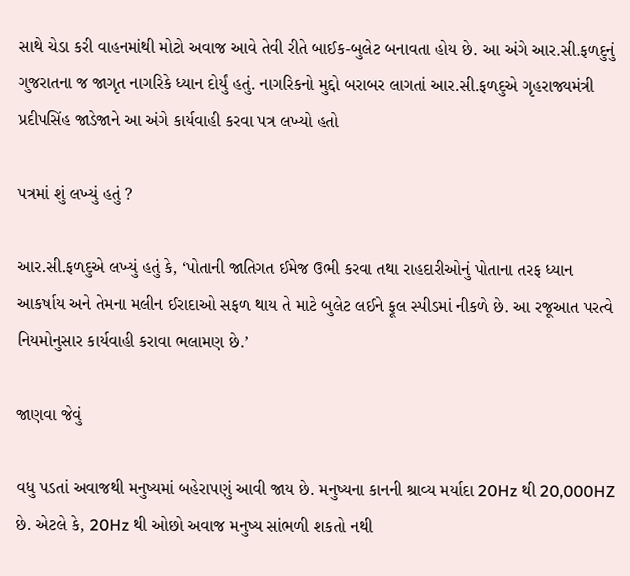સાથે ચેડા કરી વાહનમાંથી મોટો અવાજ આવે તેવી રીતે બાઈક-બુલેટ બનાવતા હોય છે. આ અંગે આર.સી.ફળદુનું ગુજરાતના જ જાગૃત નાગરિકે ધ્યાન દોર્યું હતું. નાગરિકનો મુદ્દો બરાબર લાગતાં આર.સી.ફળદુએ ગૃહરાજ્યમંત્રી પ્રદીપસિંહ જાડેજાને આ અંગે કાર્યવાહી કરવા પત્ર લખ્યો હતો

પત્રમાં શું લખ્યું હતું ?

આર.સી.ફળદુએ લખ્યું હતું કે, ‘પોતાની જાતિગત ઈમેજ ઉભી કરવા તથા રાહદારીઓનું પોતાના તરફ ધ્યાન આકર્ષાય અને તેમના મલીન ઈરાદાઓ સફળ થાય તે માટે બુલેટ લઈને ફૂલ સ્પીડમાં નીકળે છે. આ રજૂઆત પરત્વે નિયમોનુસાર કાર્યવાહી કરાવા ભલામણ છે.’

જાણવા જેવું

વધુ પડતાં અવાજથી મનુષ્યમાં બહેરાપણું આવી જાય છે. મનુષ્યના કાનની શ્રાવ્ય મર્યાદા 20Hz થી 20,000HZ છે. એટલે કે, 20Hz થી ઓછો અવાજ મનુષ્ય સાંભળી શકતો નથી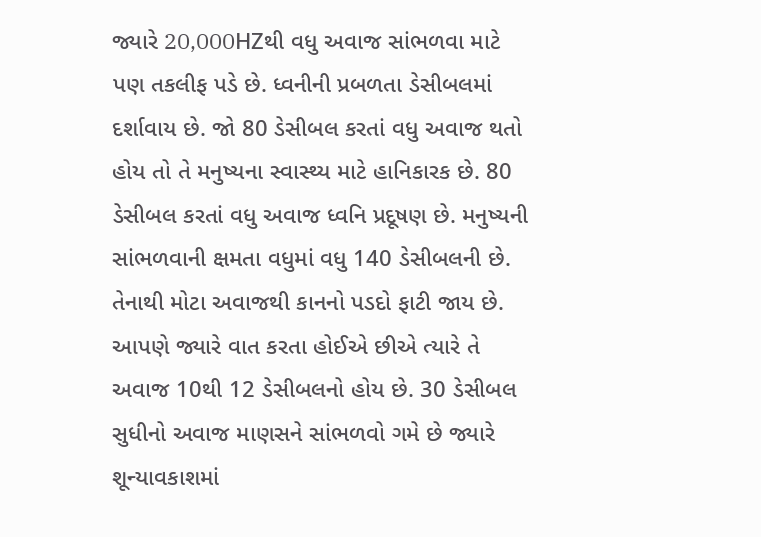જ્યારે 20,000HZથી વધુ અવાજ સાંભળવા માટે પણ તકલીફ પડે છે. ધ્વનીની પ્રબળતા ડેસીબલમાં દર્શાવાય છે. જો 80 ડેસીબલ કરતાં વધુ અવાજ થતો હોય તો તે મનુષ્યના સ્વાસ્થ્ય માટે હાનિકારક છે. 80 ડેસીબલ કરતાં વધુ અવાજ ધ્વનિ પ્રદૂષણ છે. મનુષ્યની સાંભળવાની ક્ષમતા વધુમાં વધુ 140 ડેસીબલની છે. તેનાથી મોટા અવાજથી કાનનો પડદો ફાટી જાય છે. આપણે જ્યારે વાત કરતા હોઈએ છીએ ત્યારે તે અવાજ 10થી 12 ડેસીબલનો હોય છે. 30 ડેસીબલ સુધીનો અવાજ માણસને સાંભળવો ગમે છે જ્યારે શૂન્યાવકાશમાં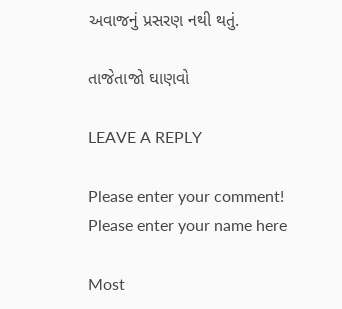અવાજનું પ્રસરણ નથી થતું.

તાજેતાજો ઘાણવો

LEAVE A REPLY

Please enter your comment!
Please enter your name here

Most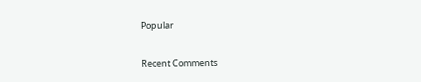Popular

Recent Comments